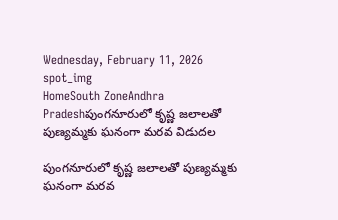Wednesday, February 11, 2026
spot_img
HomeSouth ZoneAndhra Pradeshపుంగనూరులో కృష్ణ జలాలతో పుణ్యమ్మకు ఘనంగా మరవ విడుదల

పుంగనూరులో కృష్ణ జలాలతో పుణ్యమ్మకు ఘనంగా మరవ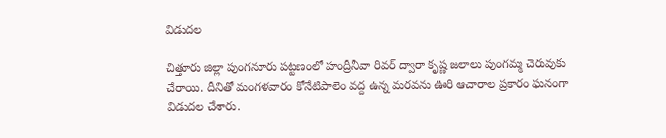విడుదల

చిత్తూరు జిల్లా పుంగనూరు పట్టణంలో హంద్రీనీవా రివర్ ద్వారా కృష్ణ జలాలు పుంగమ్మ చెరువుకు చేరాయి. దీనితో మంగళవారం కోనేటిపాలెం వద్ద ఉన్న మరవను ఊరి ఆచారాల ప్రకారం ఘనంగా విడుదల చేశారు.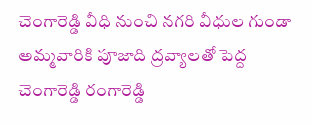చెంగారెడ్డి వీధి నుంచి నగరి వీధుల గుండా అమ్మవారికి పూజాది ద్రవ్యాలతో పెద్ద చెంగారెడ్డి రంగారెడ్డి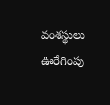వంశస్థులు ఊరేగింపు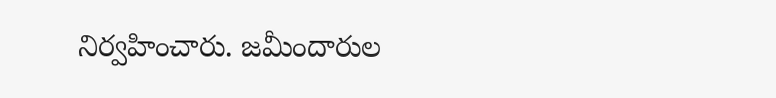నిర్వహించారు. జమీందారుల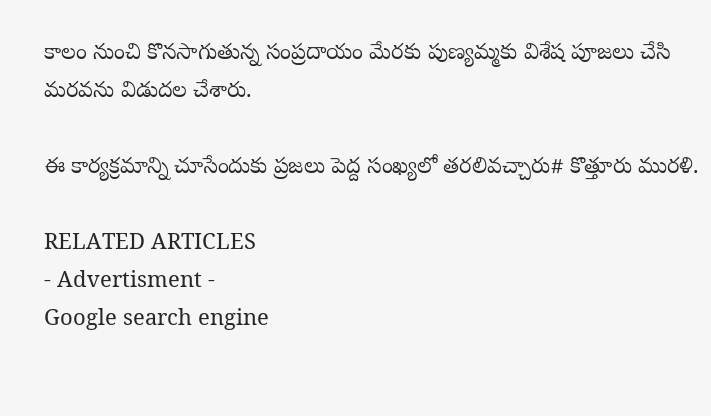కాలం నుంచి కొనసాగుతున్న సంప్రదాయం మేరకు పుణ్యమ్మకు విశేష పూజలు చేసి మరవను విడుదల చేశారు.

ఈ కార్యక్రమాన్ని చూసేందుకు ప్రజలు పెద్ద సంఖ్యలో తరలివచ్చారు# కొత్తూరు మురళి.

RELATED ARTICLES
- Advertisment -
Google search engine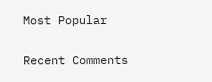Most Popular

Recent Comments